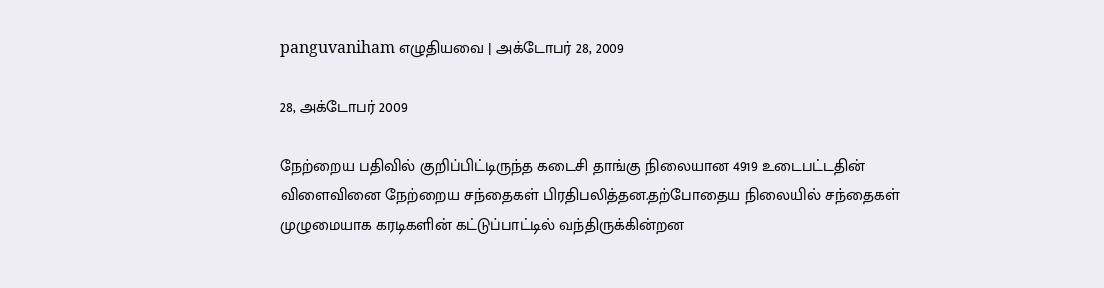panguvaniham எழுதியவை | அக்டோபர் 28, 2009

28, அக்டோபர் 2009

நேற்றைய பதிவில் குறிப்பிட்டிருந்த கடைசி தாங்கு நிலையான 4919 உடைபட்டதின் விளைவினை நேற்றைய சந்தைகள் பிரதிபலித்தன.தற்போதைய நிலையில் சந்தைகள் முழுமையாக கரடிகளின் கட்டுப்பாட்டில் வந்திருக்கின்றன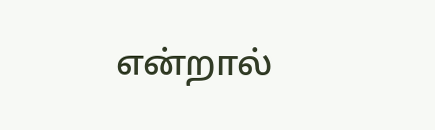என்றால்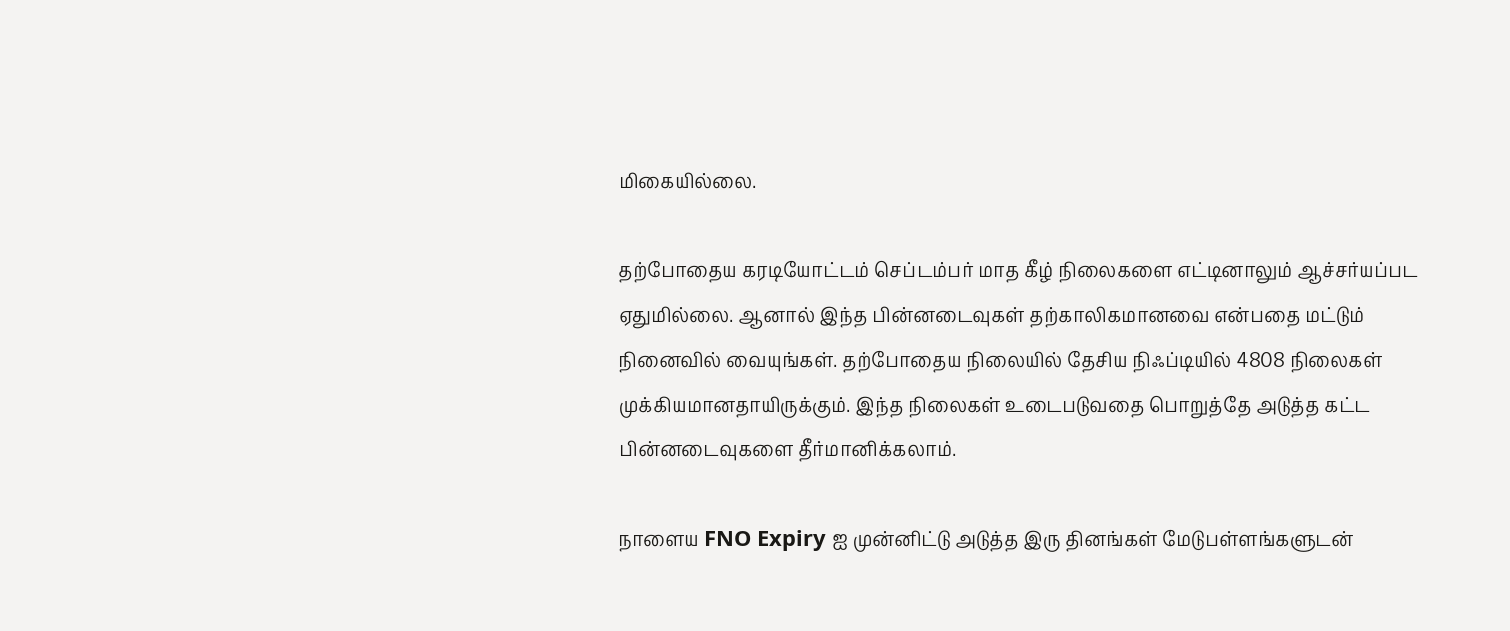மிகையில்லை.

தற்போதைய கரடியோட்டம் செப்டம்பர் மாத கீழ் நிலைகளை எட்டினாலும் ஆச்சர்யப்பட ஏதுமில்லை. ஆனால் இந்த பின்னடைவுகள் தற்காலிகமானவை என்பதை மட்டும் நினைவில் வையுங்கள். தற்போதைய நிலையில் தேசிய நிஃப்டியில் 4808 நிலைகள் முக்கியமானதாயிருக்கும். இந்த நிலைகள் உடைபடுவதை பொறுத்தே அடுத்த கட்ட பின்னடைவுகளை தீர்மானிக்கலாம்.

நாளைய FNO Expiry ஐ முன்னிட்டு அடுத்த இரு தினங்கள் மேடுபள்ளங்களுடன்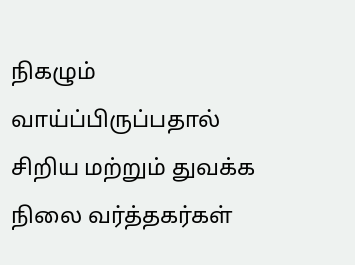நிகழும் வாய்ப்பிருப்பதால் சிறிய மற்றும் துவக்க நிலை வர்த்தகர்கள்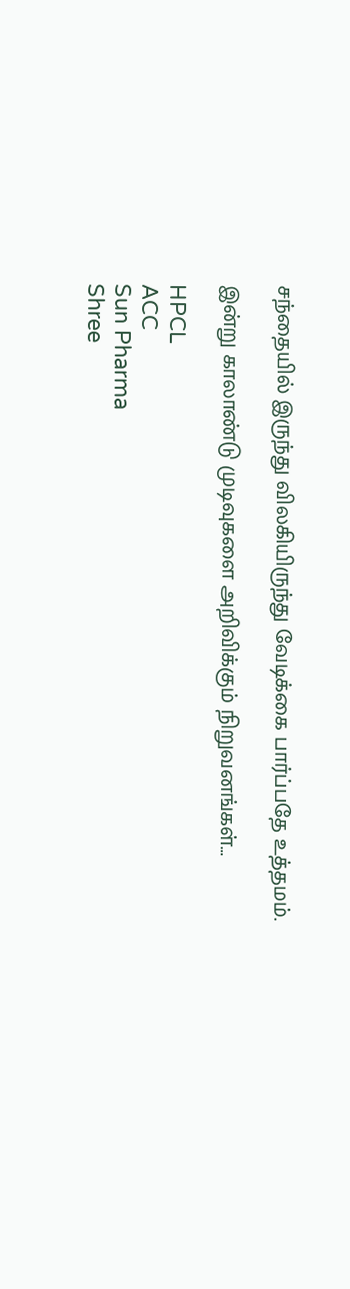சந்தையில் இருந்து விலகியிருந்து வேடிக்கை பார்ப்பதே உத்தமம்.

இன்று காலாண்டு முடிவுகளை அறிவிக்கும் நிறுவனங்கள்…

HPCL
ACC
Sun Pharma
Shree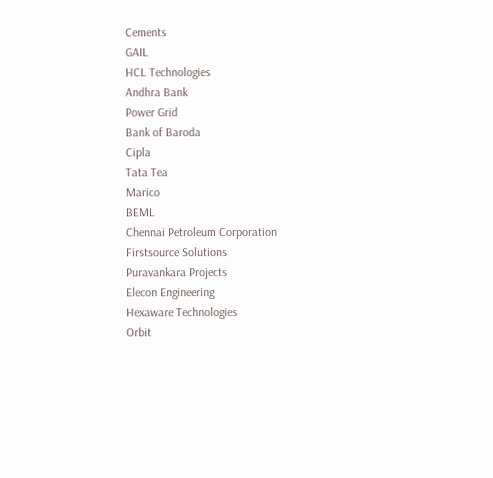Cements
GAIL
HCL Technologies
Andhra Bank
Power Grid
Bank of Baroda
Cipla
Tata Tea
Marico
BEML
Chennai Petroleum Corporation
Firstsource Solutions
Puravankara Projects
Elecon Engineering
Hexaware Technologies
Orbit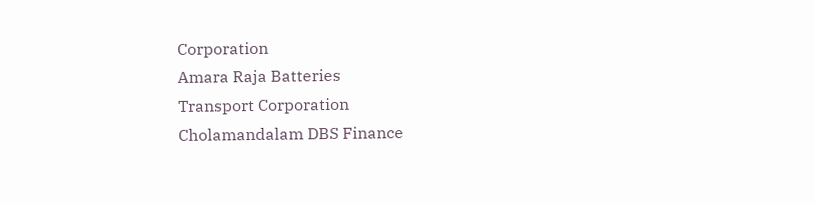Corporation
Amara Raja Batteries
Transport Corporation
Cholamandalam DBS Finance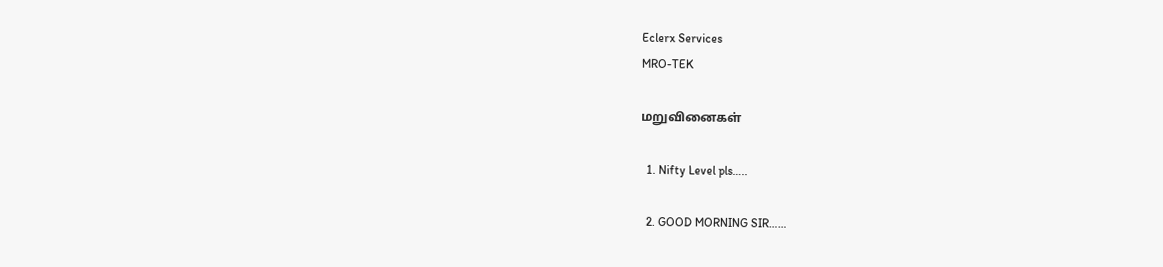Eclerx Services
MRO-TEK

மறுவினைகள்

  1. Nifty Level pls…..

  2. GOOD MORNING SIR……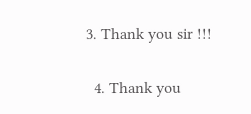3. Thank you sir !!!

  4. Thank you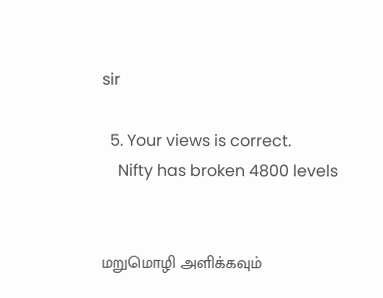sir

  5. Your views is correct.
    Nifty has broken 4800 levels


மறுமொழி அளிக்கவும்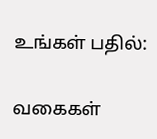உங்கள் பதில்:

வகைகள்